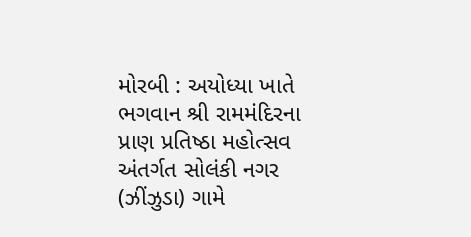મોરબી : અયોધ્યા ખાતે ભગવાન શ્રી રામમંદિરના પ્રાણ પ્રતિષ્ઠા મહોત્સવ અંતર્ગત સોલંકી નગર (ઝીંઝુડા) ગામે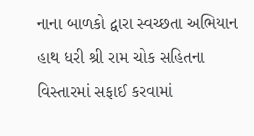નાના બાળકો દ્વારા સ્વચ્છતા અભિયાન હાથ ધરી શ્રી રામ ચોક સહિતના વિસ્તારમાં સફાઈ કરવામાં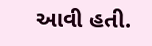આવી હતી.